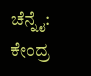ಚೆನ್ನೈ: ಕೇಂದ್ರ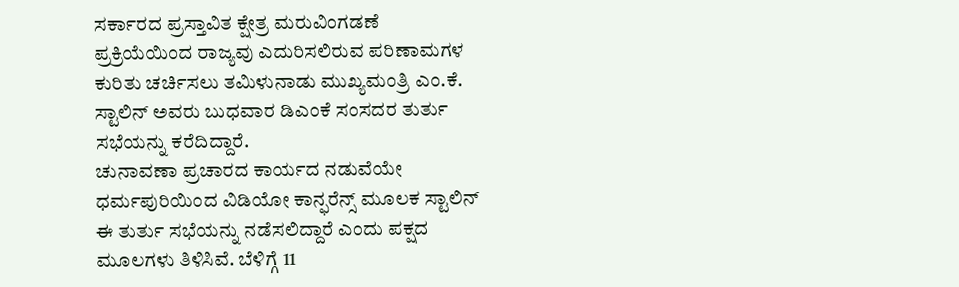ಸರ್ಕಾರದ ಪ್ರಸ್ತಾವಿತ ಕ್ಷೇತ್ರ ಮರುವಿಂಗಡಣೆ ಪ್ರಕ್ರಿಯೆಯಿಂದ ರಾಜ್ಯವು ಎದುರಿಸಲಿರುವ ಪರಿಣಾಮಗಳ ಕುರಿತು ಚರ್ಚಿಸಲು ತಮಿಳುನಾಡು ಮುಖ್ಯಮಂತ್ರಿ ಎಂ.ಕೆ. ಸ್ಟಾಲಿನ್ ಅವರು ಬುಧವಾರ ಡಿಎಂಕೆ ಸಂಸದರ ತುರ್ತು ಸಭೆಯನ್ನು ಕರೆದಿದ್ದಾರೆ.
ಚುನಾವಣಾ ಪ್ರಚಾರದ ಕಾರ್ಯದ ನಡುವೆಯೇ ಧರ್ಮಪುರಿಯಿಂದ ವಿಡಿಯೋ ಕಾನ್ಫರೆನ್ಸ್ ಮೂಲಕ ಸ್ಟಾಲಿನ್ ಈ ತುರ್ತು ಸಭೆಯನ್ನು ನಡೆಸಲಿದ್ದಾರೆ ಎಂದು ಪಕ್ಷದ ಮೂಲಗಳು ತಿಳಿಸಿವೆ. ಬೆಳಿಗ್ಗೆ 11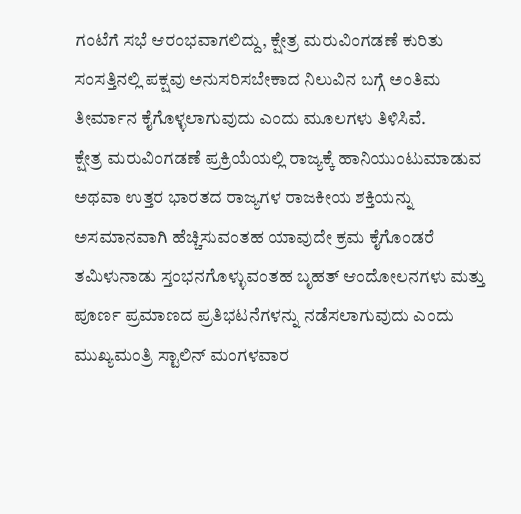ಗಂಟೆಗೆ ಸಭೆ ಆರಂಭವಾಗಲಿದ್ದು, ಕ್ಷೇತ್ರ ಮರುವಿಂಗಡಣೆ ಕುರಿತು ಸಂಸತ್ತಿನಲ್ಲಿ ಪಕ್ಷವು ಅನುಸರಿಸಬೇಕಾದ ನಿಲುವಿನ ಬಗ್ಗೆ ಅಂತಿಮ ತೀರ್ಮಾನ ಕೈಗೊಳ್ಳಲಾಗುವುದು ಎಂದು ಮೂಲಗಳು ತಿಳಿಸಿವೆ.
ಕ್ಷೇತ್ರ ಮರುವಿಂಗಡಣೆ ಪ್ರಕ್ರಿಯೆಯಲ್ಲಿ ರಾಜ್ಯಕ್ಕೆ ಹಾನಿಯುಂಟುಮಾಡುವ ಅಥವಾ ಉತ್ತರ ಭಾರತದ ರಾಜ್ಯಗಳ ರಾಜಕೀಯ ಶಕ್ತಿಯನ್ನು ಅಸಮಾನವಾಗಿ ಹೆಚ್ಚಿಸುವಂತಹ ಯಾವುದೇ ಕ್ರಮ ಕೈಗೊಂಡರೆ ತಮಿಳುನಾಡು ಸ್ತಂಭನಗೊಳ್ಳುವಂತಹ ಬೃಹತ್ ಆಂದೋಲನಗಳು ಮತ್ತು ಪೂರ್ಣ ಪ್ರಮಾಣದ ಪ್ರತಿಭಟನೆಗಳನ್ನು ನಡೆಸಲಾಗುವುದು ಎಂದು ಮುಖ್ಯಮಂತ್ರಿ ಸ್ಟಾಲಿನ್ ಮಂಗಳವಾರ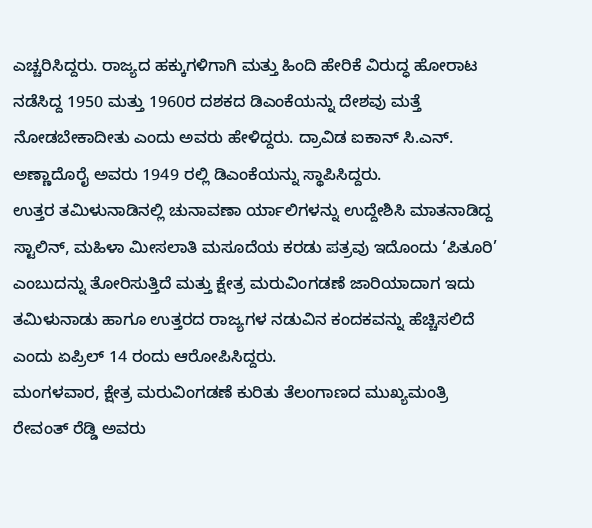ಎಚ್ಚರಿಸಿದ್ದರು. ರಾಜ್ಯದ ಹಕ್ಕುಗಳಿಗಾಗಿ ಮತ್ತು ಹಿಂದಿ ಹೇರಿಕೆ ವಿರುದ್ಧ ಹೋರಾಟ ನಡೆಸಿದ್ದ 1950 ಮತ್ತು 1960ರ ದಶಕದ ಡಿಎಂಕೆಯನ್ನು ದೇಶವು ಮತ್ತೆ ನೋಡಬೇಕಾದೀತು ಎಂದು ಅವರು ಹೇಳಿದ್ದರು. ದ್ರಾವಿಡ ಐಕಾನ್ ಸಿ.ಎನ್. ಅಣ್ಣಾದೊರೈ ಅವರು 1949 ರಲ್ಲಿ ಡಿಎಂಕೆಯನ್ನು ಸ್ಥಾಪಿಸಿದ್ದರು.
ಉತ್ತರ ತಮಿಳುನಾಡಿನಲ್ಲಿ ಚುನಾವಣಾ ರ್ಯಾಲಿಗಳನ್ನು ಉದ್ದೇಶಿಸಿ ಮಾತನಾಡಿದ್ದ ಸ್ಟಾಲಿನ್, ಮಹಿಳಾ ಮೀಸಲಾತಿ ಮಸೂದೆಯ ಕರಡು ಪತ್ರವು ಇದೊಂದು ‘ಪಿತೂರಿ’ ಎಂಬುದನ್ನು ತೋರಿಸುತ್ತಿದೆ ಮತ್ತು ಕ್ಷೇತ್ರ ಮರುವಿಂಗಡಣೆ ಜಾರಿಯಾದಾಗ ಇದು ತಮಿಳುನಾಡು ಹಾಗೂ ಉತ್ತರದ ರಾಜ್ಯಗಳ ನಡುವಿನ ಕಂದಕವನ್ನು ಹೆಚ್ಚಿಸಲಿದೆ ಎಂದು ಏಪ್ರಿಲ್ 14 ರಂದು ಆರೋಪಿಸಿದ್ದರು.
ಮಂಗಳವಾರ, ಕ್ಷೇತ್ರ ಮರುವಿಂಗಡಣೆ ಕುರಿತು ತೆಲಂಗಾಣದ ಮುಖ್ಯಮಂತ್ರಿ ರೇವಂತ್ ರೆಡ್ಡಿ ಅವರು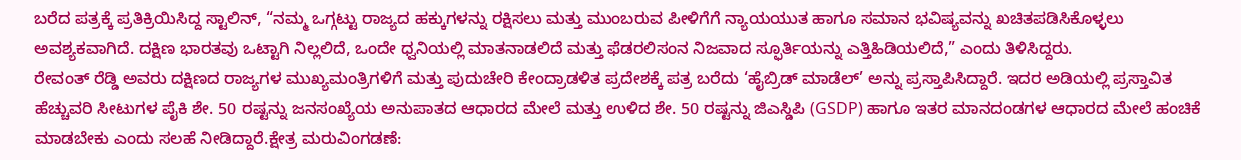ಬರೆದ ಪತ್ರಕ್ಕೆ ಪ್ರತಿಕ್ರಿಯಿಸಿದ್ದ ಸ್ಟಾಲಿನ್, “ನಮ್ಮ ಒಗ್ಗಟ್ಟು ರಾಜ್ಯದ ಹಕ್ಕುಗಳನ್ನು ರಕ್ಷಿಸಲು ಮತ್ತು ಮುಂಬರುವ ಪೀಳಿಗೆಗೆ ನ್ಯಾಯಯುತ ಹಾಗೂ ಸಮಾನ ಭವಿಷ್ಯವನ್ನು ಖಚಿತಪಡಿಸಿಕೊಳ್ಳಲು ಅವಶ್ಯಕವಾಗಿದೆ. ದಕ್ಷಿಣ ಭಾರತವು ಒಟ್ಟಾಗಿ ನಿಲ್ಲಲಿದೆ, ಒಂದೇ ಧ್ವನಿಯಲ್ಲಿ ಮಾತನಾಡಲಿದೆ ಮತ್ತು ಫೆಡರಲಿಸಂನ ನಿಜವಾದ ಸ್ಫೂರ್ತಿಯನ್ನು ಎತ್ತಿಹಿಡಿಯಲಿದೆ,” ಎಂದು ತಿಳಿಸಿದ್ದರು.
ರೇವಂತ್ ರೆಡ್ಡಿ ಅವರು ದಕ್ಷಿಣದ ರಾಜ್ಯಗಳ ಮುಖ್ಯಮಂತ್ರಿಗಳಿಗೆ ಮತ್ತು ಪುದುಚೇರಿ ಕೇಂದ್ರಾಡಳಿತ ಪ್ರದೇಶಕ್ಕೆ ಪತ್ರ ಬರೆದು ‘ಹೈಬ್ರಿಡ್ ಮಾಡೆಲ್’ ಅನ್ನು ಪ್ರಸ್ತಾಪಿಸಿದ್ದಾರೆ. ಇದರ ಅಡಿಯಲ್ಲಿ ಪ್ರಸ್ತಾವಿತ ಹೆಚ್ಚುವರಿ ಸೀಟುಗಳ ಪೈಕಿ ಶೇ. 50 ರಷ್ಟನ್ನು ಜನಸಂಖ್ಯೆಯ ಅನುಪಾತದ ಆಧಾರದ ಮೇಲೆ ಮತ್ತು ಉಳಿದ ಶೇ. 50 ರಷ್ಟನ್ನು ಜಿಎಸ್ಡಿಪಿ (GSDP) ಹಾಗೂ ಇತರ ಮಾನದಂಡಗಳ ಆಧಾರದ ಮೇಲೆ ಹಂಚಿಕೆ ಮಾಡಬೇಕು ಎಂದು ಸಲಹೆ ನೀಡಿದ್ದಾರೆ.ಕ್ಷೇತ್ರ ಮರುವಿಂಗಡಣೆ: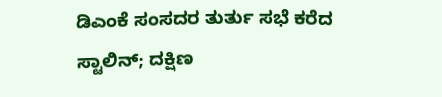ಡಿಎಂಕೆ ಸಂಸದರ ತುರ್ತು ಸಭೆ ಕರೆದ ಸ್ಟಾಲಿನ್; ದಕ್ಷಿಣ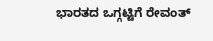ಭಾರತದ ಒಗ್ಗಟ್ಟಿಗೆ ರೇವಂತ್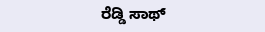ರೆಡ್ಡಿ ಸಾಥ್